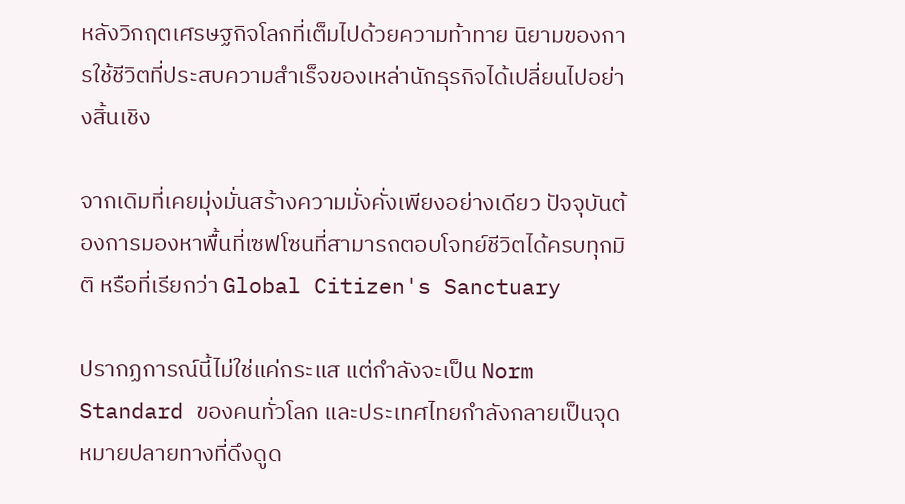หลังวิกฤตเศรษฐกิจโลกที่เต็มไปด้วยความท้าทาย นิยามของการใช้ชีวิตที่ประสบความสำเร็จของเหล่านักธุรกิจได้เปลี่ยนไปอย่างสิ้นเชิง

จากเดิมที่เคยมุ่งมั่นสร้างความมั่งคั่งเพียงอย่างเดียว ปัจจุบันต้องการมองหาพื้นที่เซฟโซนที่สามารถตอบโจทย์ชีวิตได้ครบทุกมิติ หรือที่เรียกว่า Global Citizen's Sanctuary

ปรากฏการณ์นี้ไม่ใช่แค่กระแส แต่กำลังจะเป็น Norm Standard ของคนทั่วโลก และประเทศไทยกำลังกลายเป็นจุดหมายปลายทางที่ดึงดูด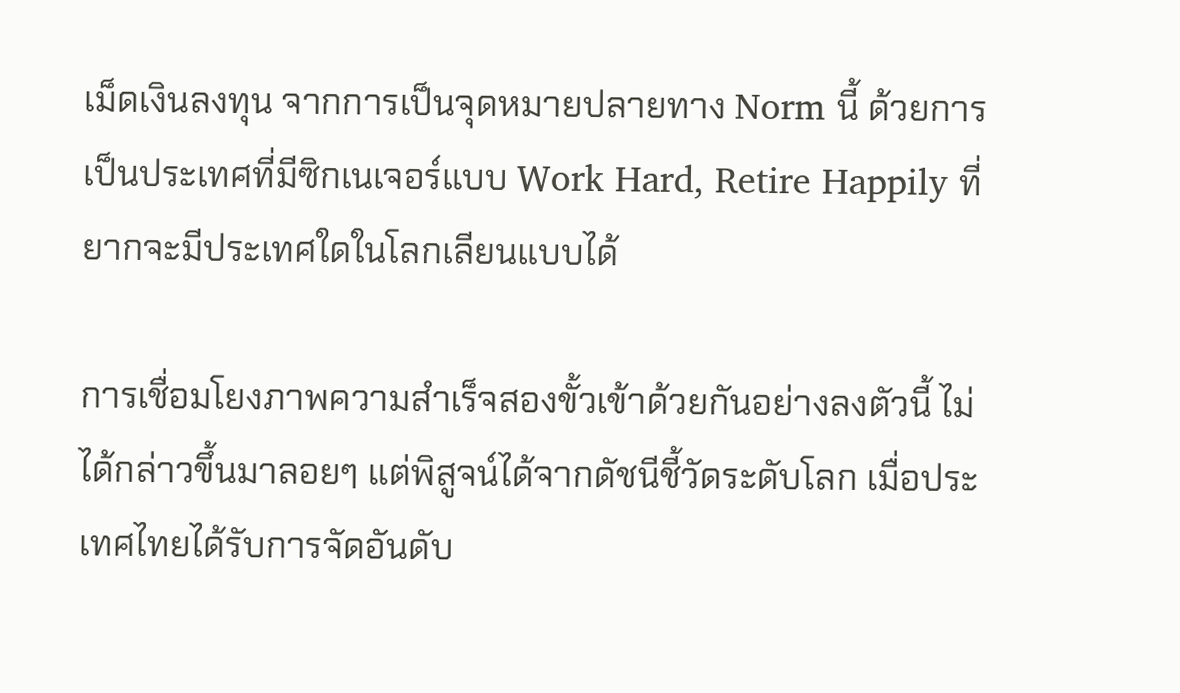เม็ดเงินลงทุน จากการเป็นจุดหมายปลายทาง Norm นี้ ด้วยการเป็นประเทศที่มีซิกเนเจอร์แบบ Work Hard, Retire Happily ที่ยากจะมีประเทศใดในโลกเลียนแบบได้

การเชื่อมโยงภาพความสำเร็จสองขั้วเข้าด้วยกันอย่างลงตัวนี้ ไม่ได้กล่าวขึ้นมาลอยๆ แต่พิสูจน์ได้จากดัชนีชี้วัดระดับโลก เมื่อประเทศไทยได้รับการจัดอันดับ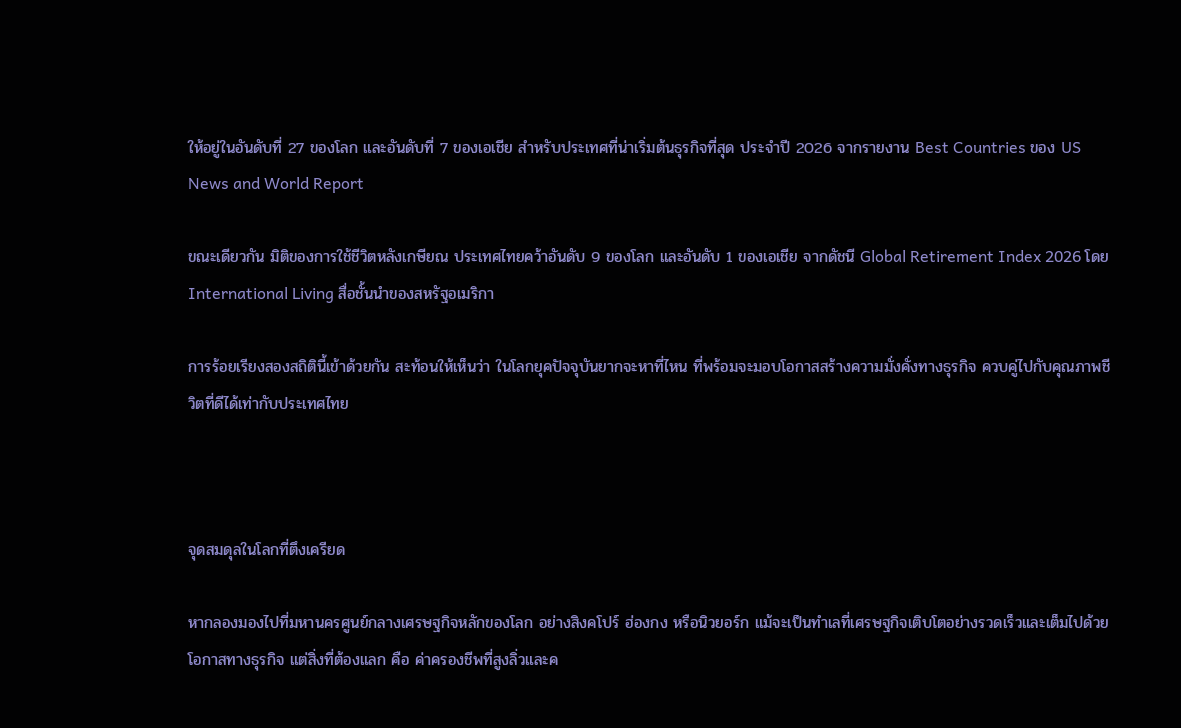ให้อยู่ในอันดับที่ 27 ของโลก และอันดับที่ 7 ของเอเชีย สำหรับประเทศที่น่าเริ่มต้นธุรกิจที่สุด ประจำปี 2026 จากรายงาน Best Countries ของ US News and World Report

ขณะเดียวกัน มิติของการใช้ชีวิตหลังเกษียณ ประเทศไทยคว้าอันดับ 9 ของโลก และอันดับ 1 ของเอเชีย จากดัชนี Global Retirement Index 2026 โดย International Living สื่อชั้นนำของสหรัฐอเมริกา

การร้อยเรียงสองสถิตินี้เข้าด้วยกัน สะท้อนให้เห็นว่า ในโลกยุคปัจจุบันยากจะหาที่ไหน ที่พร้อมจะมอบโอกาสสร้างความมั่งคั่งทางธุรกิจ ควบคู่ไปกับคุณภาพชีวิตที่ดีได้เท่ากับประเทศไทย



จุดสมดุลในโลกที่ตึงเครียด

หากลองมองไปที่มหานครศูนย์กลางเศรษฐกิจหลักของโลก อย่างสิงคโปร์ ฮ่องกง หรือนิวยอร์ก แม้จะเป็นทำเลที่เศรษฐกิจเติบโตอย่างรวดเร็วและเต็มไปด้วยโอกาสทางธุรกิจ แต่สิ่งที่ต้องแลก คือ ค่าครองชีพที่สูงลิ่วและค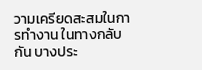วามเครียดสะสมในการทำงาน ในทางกลับกัน บางประ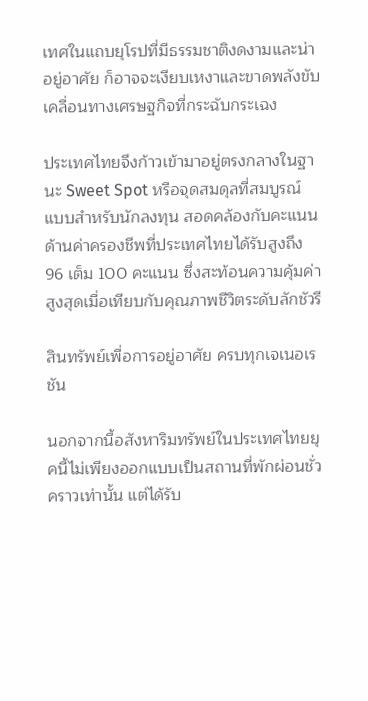เทศในแถบยุโรปที่มีธรรมชาติงดงามและน่าอยู่อาศัย ก็อาจจะเงียบเหงาและขาดพลังขับเคลื่อนทางเศรษฐกิจที่กระฉับกระเฉง

ประเทศไทยจึงก้าวเข้ามาอยู่ตรงกลางในฐานะ Sweet Spot หรือจุดสมดุลที่สมบูรณ์แบบสำหรับนักลงทุน สอดคล้องกับคะแนนด้านค่าครองชีพที่ประเทศไทยได้รับสูงถึง 96 เต็ม 100 คะแนน ซึ่งสะท้อนความคุ้มค่าสูงสุดเมื่อเทียบกับคุณภาพชีวิตระดับลักชัวรี

สินทรัพย์เพื่อการอยู่อาศัย ครบทุกเจเนอเรชัน

นอกจากนี้อสังหาริมทรัพย์ในประเทศไทยยุคนี้ไม่เพียงออกแบบเป็นสถานที่พักผ่อนชั่วคราวเท่านั้น แต่ได้รับ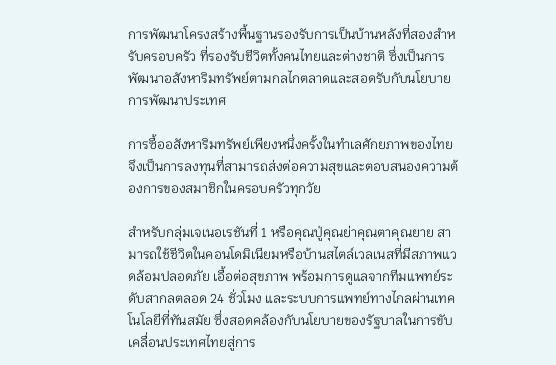การพัฒนาโครงสร้างพื้นฐานรองรับการเป็นบ้านหลังที่สองสำหรับครอบครัว ที่รองรับชีวิตทั้งคนไทยและต่างชาติ ซึ่งเป็นการพัฒนาอสังหาริมทรัพย์ตามกลไกตลาดและสอดรับกับนโยบายการพัฒนาประเทศ

การซื้ออสังหาริมทรัพย์เพียงหนึ่งครั้งในทำเลศักยภาพของไทย จึงเป็นการลงทุนที่สามารถส่งต่อความสุขและตอบสนองความต้องการของสมาชิกในครอบครัวทุกวัย

สำหรับกลุ่มเจเนอเรชันที่ 1 หรือคุณปู่คุณย่าคุณตาคุณยาย สามารถใช้ชีวิตในคอนโดมิเนียมหรือบ้านสไตล์เวลเนสที่มีสภาพแวดล้อมปลอดภัย เอื้อต่อสุขภาพ พร้อมการดูแลจากทีมแพทย์ระดับสากลตลอด 24 ชั่วโมง และระบบการแพทย์ทางไกลผ่านเทคโนโลยีที่ทันสมัย ซึ่งสอดคล้องกับนโยบายของรัฐบาลในการขับเคลื่อนประเทศไทยสู่การ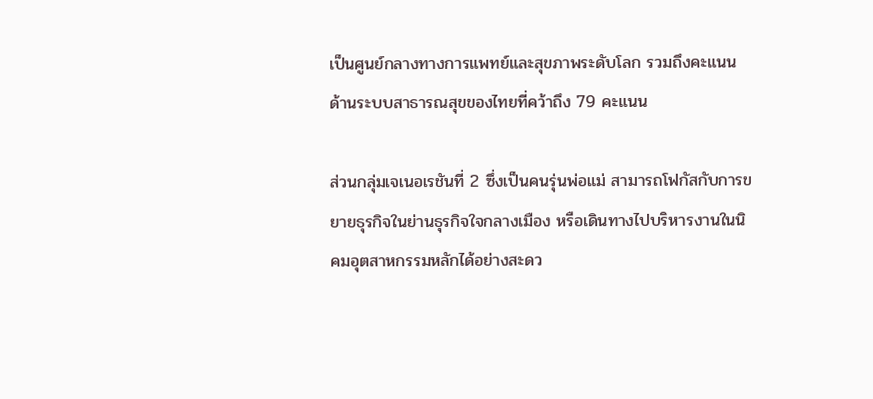เป็นศูนย์กลางทางการแพทย์และสุขภาพระดับโลก รวมถึงคะแนนด้านระบบสาธารณสุขของไทยที่คว้าถึง 79 คะแนน

ส่วนกลุ่มเจเนอเรชันที่ 2 ซึ่งเป็นคนรุ่นพ่อแม่ สามารถโฟกัสกับการขยายธุรกิจในย่านธุรกิจใจกลางเมือง หรือเดินทางไปบริหารงานในนิคมอุตสาหกรรมหลักได้อย่างสะดว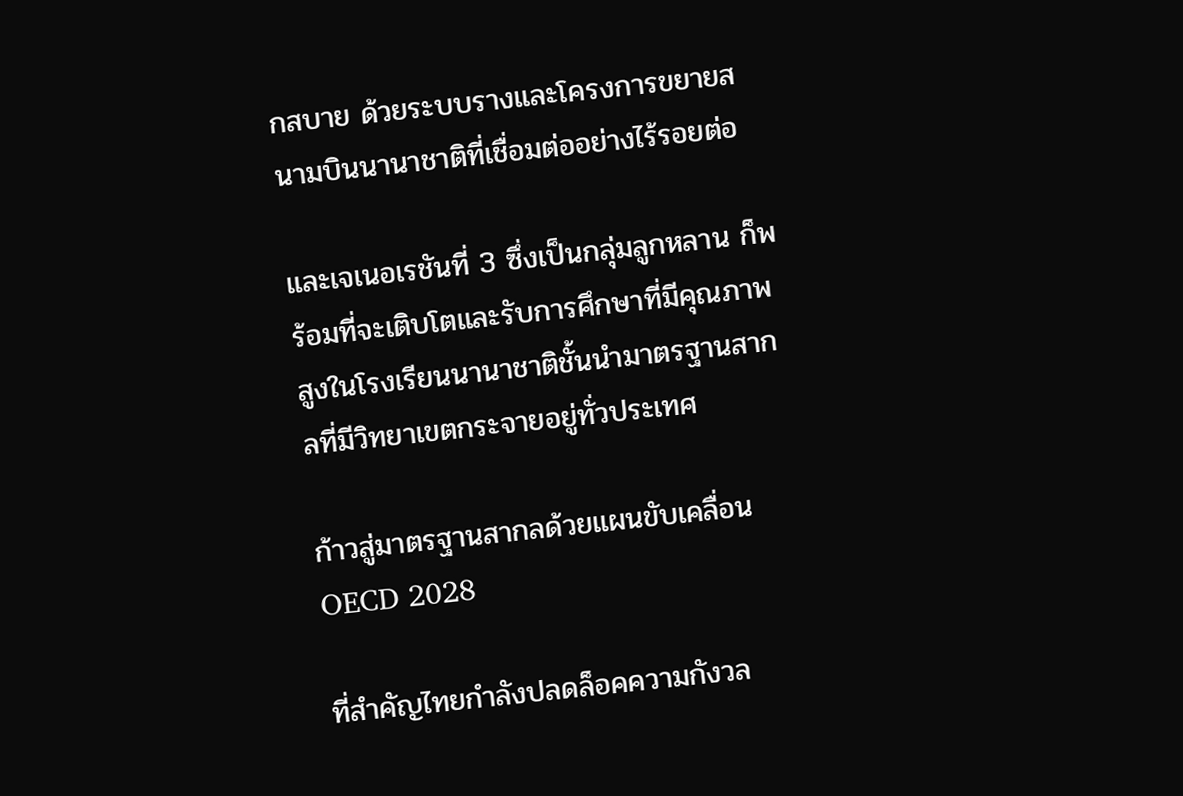กสบาย ด้วยระบบรางและโครงการขยายสนามบินนานาชาติที่เชื่อมต่ออย่างไร้รอยต่อ

และเจเนอเรชันที่ 3 ซึ่งเป็นกลุ่มลูกหลาน ก็พร้อมที่จะเติบโตและรับการศึกษาที่มีคุณภาพสูงในโรงเรียนนานาชาติชั้นนำมาตรฐานสากลที่มีวิทยาเขตกระจายอยู่ทั่วประเทศ

ก้าวสู่มาตรฐานสากลด้วยแผนขับเคลื่อน OECD 2028

ที่สำคัญไทยกำลังปลดล็อคความกังวล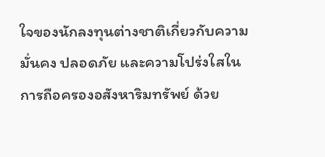ใจของนักลงทุนต่างชาติเกี่ยวกับความมั่นคง ปลอดภัย และความโปร่งใสในการถือครองอสังหาริมทรัพย์ ด้วย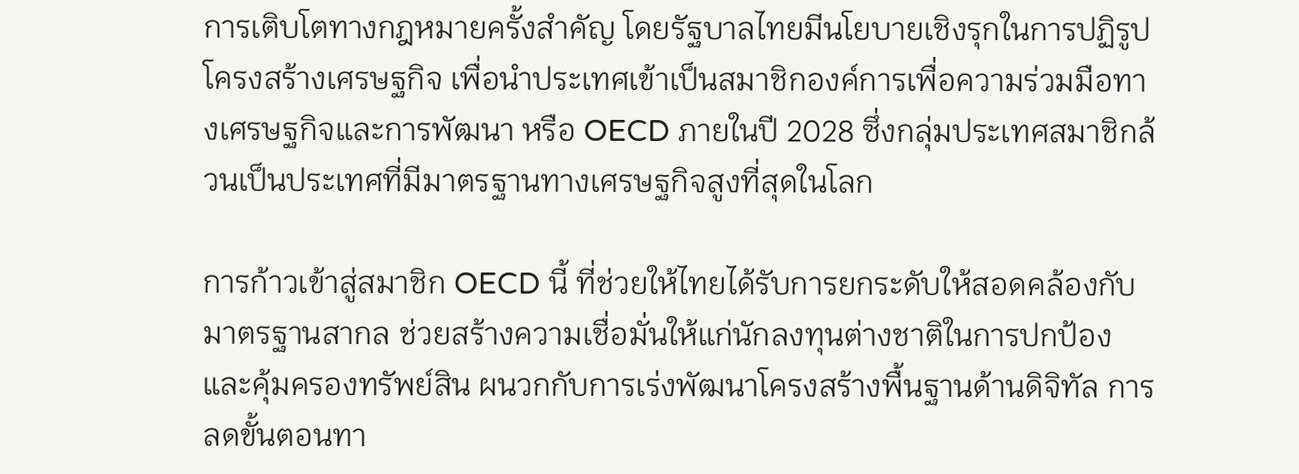การเติบโตทางกฎหมายครั้งสำคัญ โดยรัฐบาลไทยมีนโยบายเชิงรุกในการปฏิรูปโครงสร้างเศรษฐกิจ เพื่อนำประเทศเข้าเป็นสมาชิกองค์การเพื่อความร่วมมือทางเศรษฐกิจและการพัฒนา หรือ OECD ภายในปี 2028 ซึ่งกลุ่มประเทศสมาชิกล้วนเป็นประเทศที่มีมาตรฐานทางเศรษฐกิจสูงที่สุดในโลก

การก้าวเข้าสู่สมาชิก OECD นี้ ที่ช่วยให้ไทยได้รับการยกระดับให้สอดคล้องกับมาตรฐานสากล ช่วยสร้างความเชื่อมั่นให้แก่นักลงทุนต่างชาติในการปกป้องและคุ้มครองทรัพย์สิน ผนวกกับการเร่งพัฒนาโครงสร้างพื้นฐานด้านดิจิทัล การลดขั้นตอนทา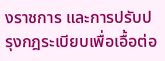งราชการ และการปรับปรุงกฎระเบียบเพื่อเอื้อต่อ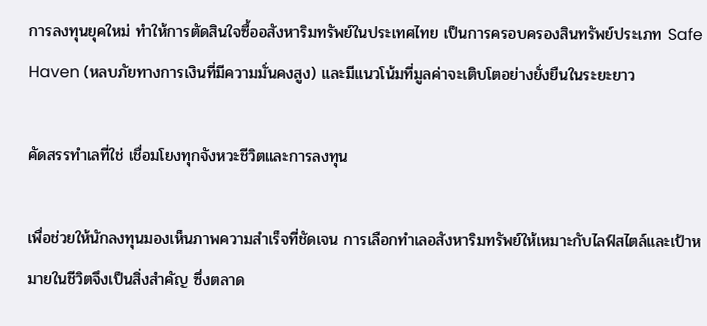การลงทุนยุคใหม่ ทำให้การตัดสินใจซื้ออสังหาริมทรัพย์ในประเทศไทย เป็นการครอบครองสินทรัพย์ประเภท Safe Haven (หลบภัยทางการเงินที่มีความมั่นคงสูง) และมีแนวโน้มที่มูลค่าจะเติบโตอย่างยั่งยืนในระยะยาว

คัดสรรทำเลที่ใช่ เชื่อมโยงทุกจังหวะชีวิตและการลงทุน

เพื่อช่วยให้นักลงทุนมองเห็นภาพความสำเร็จที่ชัดเจน การเลือกทำเลอสังหาริมทรัพย์ให้เหมาะกับไลฟ์สไตล์และเป้าหมายในชีวิตจึงเป็นสิ่งสำคัญ ซึ่งตลาด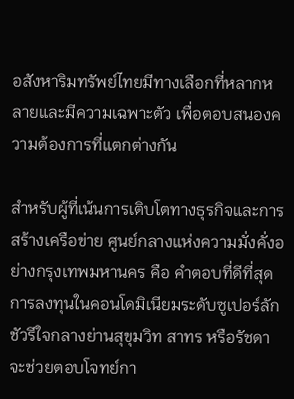อสังหาริมทรัพย์ไทยมีทางเลือกที่หลากหลายและมีความเฉพาะตัว เพื่อตอบสนองความต้องการที่แตกต่างกัน

สำหรับผู้ที่เน้นการเติบโตทางธุรกิจและการสร้างเครือข่าย ศูนย์กลางแห่งความมั่งคั่งอย่างกรุงเทพมหานคร คือ คำตอบที่ดีที่สุด การลงทุนในคอนโดมิเนียมระดับซูเปอร์ลักชัวรีใจกลางย่านสุขุมวิท สาทร หรือรัชดา จะช่วยตอบโจทย์กา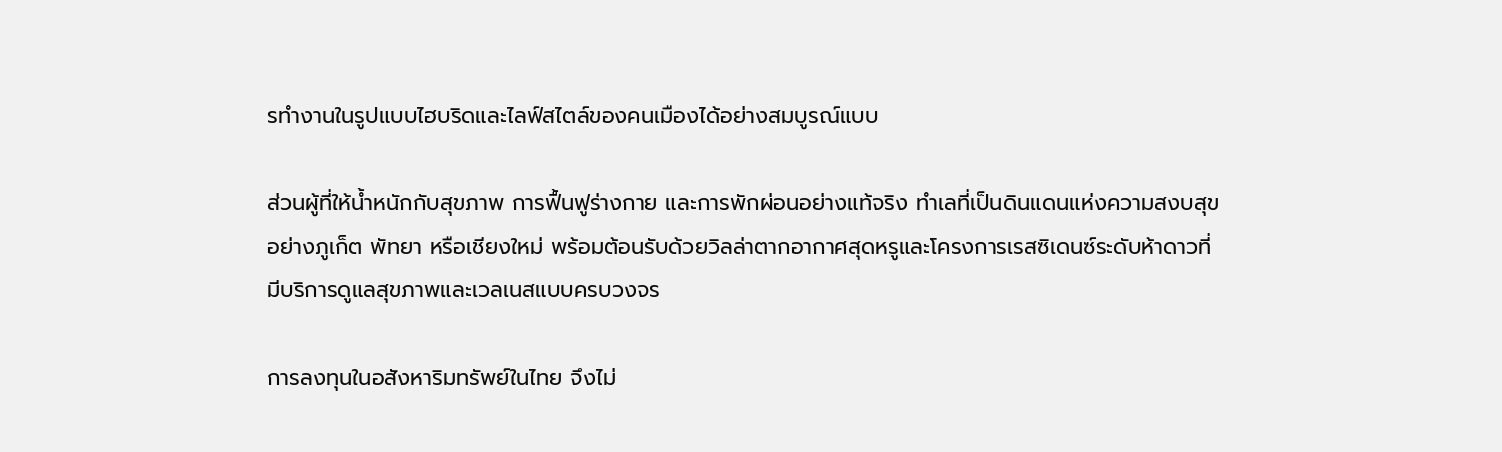รทำงานในรูปแบบไฮบริดและไลฟ์สไตล์ของคนเมืองได้อย่างสมบูรณ์แบบ

ส่วนผู้ที่ให้น้ำหนักกับสุขภาพ การฟื้นฟูร่างกาย และการพักผ่อนอย่างแท้จริง ทำเลที่เป็นดินแดนแห่งความสงบสุขอย่างภูเก็ต พัทยา หรือเชียงใหม่ พร้อมต้อนรับด้วยวิลล่าตากอากาศสุดหรูและโครงการเรสซิเดนซ์ระดับห้าดาวที่มีบริการดูแลสุขภาพและเวลเนสแบบครบวงจร

การลงทุนในอสังหาริมทรัพย์ในไทย จึงไม่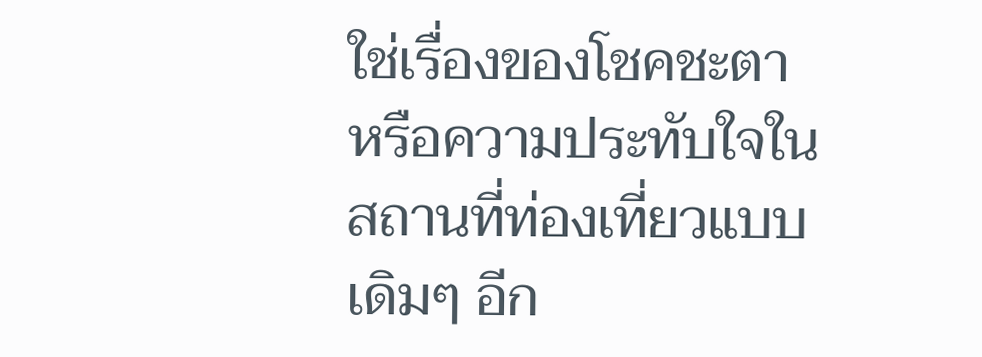ใช่เรื่องของโชคชะตา หรือความประทับใจในสถานที่ท่องเที่ยวแบบเดิมๆ อีก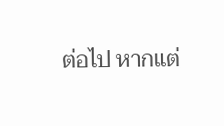ต่อไป หากแต่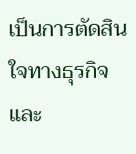เป็นการตัดสินใจทางธุรกิจและ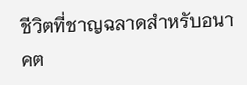ชีวิตที่ชาญฉลาดสำหรับอนาคต